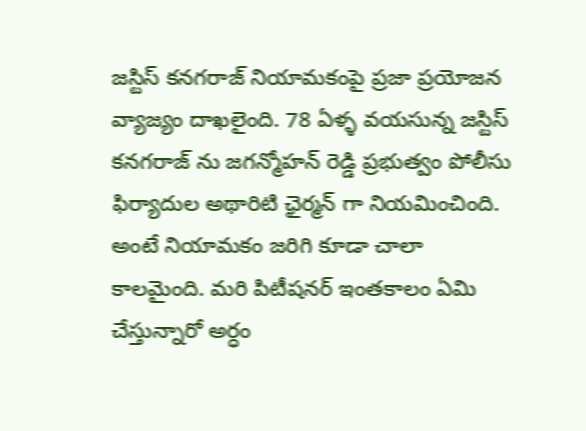జస్టిస్ కనగరాజ్ నియామకంపై ప్రజా ప్రయోజన వ్యాజ్యం దాఖలైంది. 78 ఏళ్ళ వయసున్న జస్టిస్ కనగరాజ్ ను జగన్మోహన్ రెడ్డి ప్రభుత్వం పోలీసు ఫిర్యాదుల అథారిటి ఛైర్మన్ గా నియమించింది. అంటే నియామకం జరిగి కూడా చాలా కాలమైంది. మరి పిటీషనర్ ఇంతకాలం ఏమి చేస్తున్నారో అర్ధం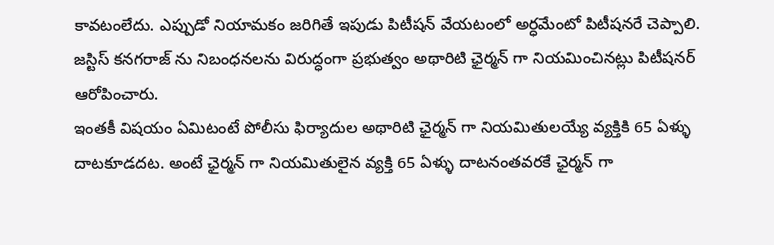కావటంలేదు. ఎప్పుడో నియామకం జరిగితే ఇపుడు పిటీషన్ వేయటంలో అర్ధమేంటో పిటీషనరే చెప్పాలి. జస్టిస్ కనగరాజ్ ను నిబంధనలను విరుద్ధంగా ప్రభుత్వం అథారిటి ఛైర్మన్ గా నియమించినట్లు పిటీషనర్ ఆరోపించారు.
ఇంతకీ విషయం ఏమిటంటే పోలీసు ఫిర్యాదుల అథారిటి ఛైర్మన్ గా నియమితులయ్యే వ్యక్తికి 65 ఏళ్ళు దాటకూడదట. అంటే ఛైర్మన్ గా నియమితులైన వ్యక్తి 65 ఏళ్ళు దాటనంతవరకే ఛైర్మన్ గా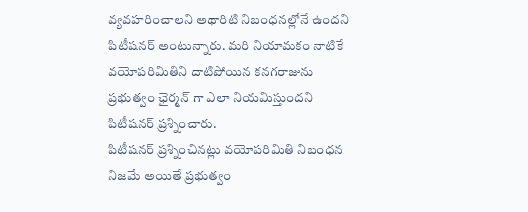వ్యవహరించాలని అథారిటి నిబంధనల్లోనే ఉందని పిటీషనర్ అంటున్నారు. మరి నియామకం నాటికే వయోపరిమితిని దాటిపోయిన కనగరాజును ప్రభుత్వం ఛైర్మన్ గా ఎలా నియమిస్తుందని పిటీషనర్ ప్రశ్నించారు.
పిటీషనర్ ప్రశ్నించినట్లు వయోపరిమితి నిబంధన నిజమే అయితే ప్రభుత్వం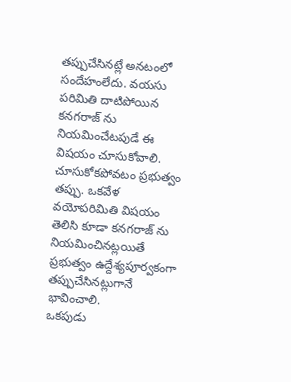తప్పుచేసినట్లే అనటంలో సందేహంలేదు. వయసు పరిమితి దాటిపోయిన కనగరాజ్ ను నియమించేటపుడే ఈ విషయం చూసుకోవాలి. చూసుకోకపోవటం ప్రభుత్వం తప్పు. ఒకవేళ వయోపరిమితి విషయం తెలిసి కూడా కనగరాజ్ ను నియమించినట్లయితే ప్రభుత్వం ఉద్దేశ్యపూర్వకంగా తప్పుచేసినట్లుగానే భావించాలి.
ఒకపుడు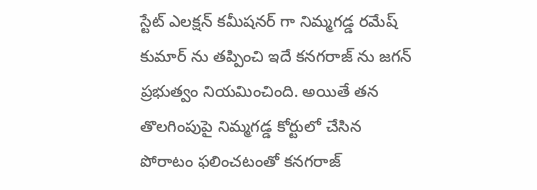స్టేట్ ఎలక్షన్ కమీషనర్ గా నిమ్మగడ్డ రమేష్ కుమార్ ను తప్పించి ఇదే కనగరాజ్ ను జగన్ ప్రభుత్వం నియమించింది. అయితే తన తొలగింపుపై నిమ్మగడ్డ కోర్టులో చేసిన పోరాటం ఫలించటంతో కనగరాజ్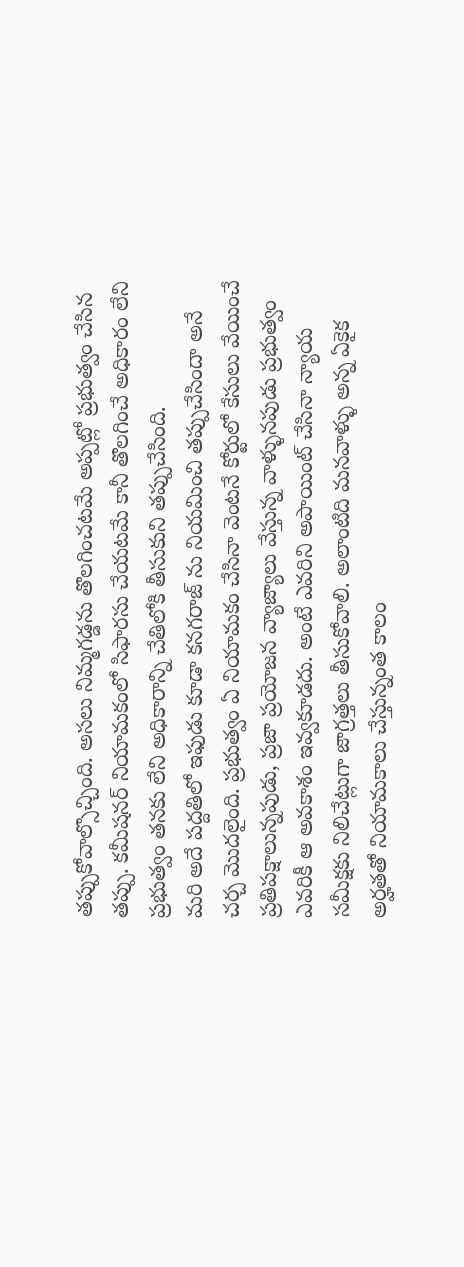తప్పుకోవాల్సొచ్చింది. అసలు నిమ్మగడ్డను తొలగించటమే అప్పట్లో ప్రభుత్వం చేసిన తప్పు. కమీషనర్ నియామకంలో సిఫారసు చేయటమే కానీ తొలగించే అధికారం లేని ప్రభుత్వం తనకు లేని అధికారాన్ని చేతిలోకి తీసుకుని తప్పుచేసింది.
మరి అదే పద్దతిలో ఇఫుడు కూడా కనగరాజ్ ను నియమించి తప్పుచేసిందా అనే చర్చ మొదలైంది. ప్రభుత్వం ఏ నియామకం చేసినా వెంటనే కోర్టులో కేసులు వేయించే ప్రతిపక్షాలున్నపుడు, ప్రజా ప్రయోజన వ్యాజ్యాలు వేస్తున్న వాళ్ళునపుడు ప్రభుత్వం ఎవరికీ ఆ అవకాశం ఇవ్వకూడదు. అంటే ఎవరిని అపాయింట్ చేసినా న్యాయ సమీక్షకు నిలిచేట్లుగా జాగ్రత్తలు తీసుకోవాలి. అలాంటిది మనవాళ్ళు అన్న ఏకైక అర్హతతో నియామకాలు చేస్తున్నంత కాలం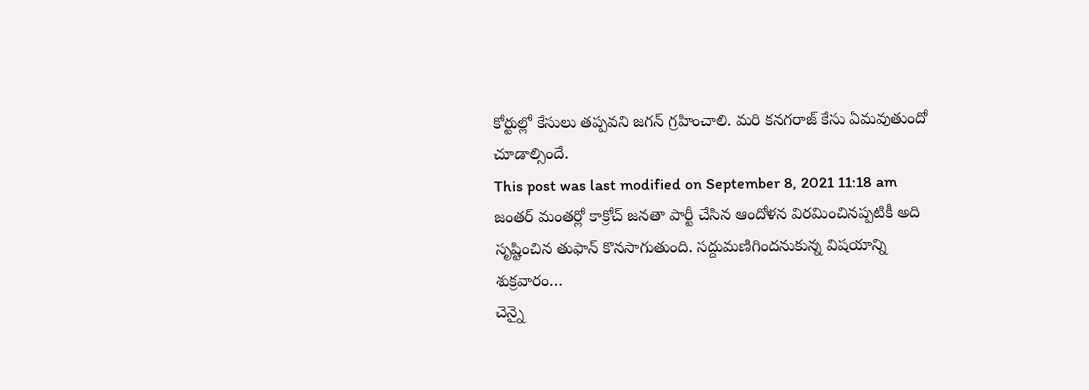కోర్టుల్లో కేసులు తప్పవని జగన్ గ్రహించాలి. మరి కనగరాజ్ కేసు ఏమవుతుందో చూడాల్సిందే.
This post was last modified on September 8, 2021 11:18 am
జంతర్ మంతర్లో కాక్రోచ్ జనతా పార్టీ చేసిన ఆందోళన విరమించినప్పటికీ అది సృష్టించిన తుఫాన్ కొనసాగుతుంది. సద్దుమణిగిందనుకున్న విషయాన్ని శుక్రవారం…
చెన్నై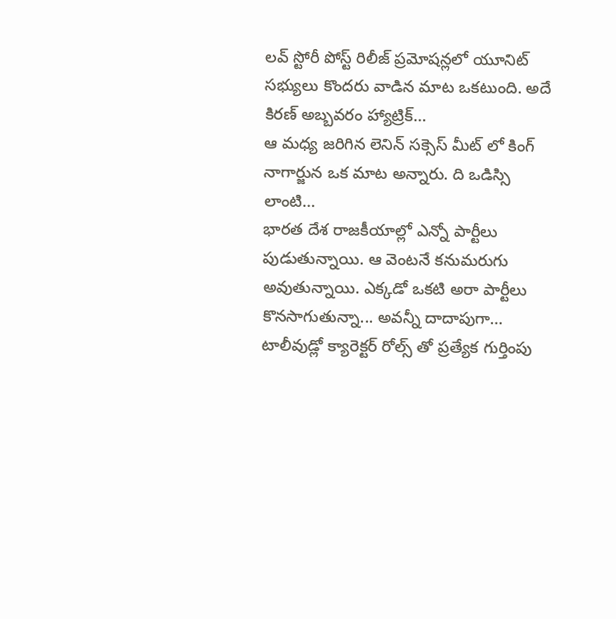లవ్ స్టోరీ పోస్ట్ రిలీజ్ ప్రమోషన్లలో యూనిట్ సభ్యులు కొందరు వాడిన మాట ఒకటుంది. అదే కిరణ్ అబ్బవరం హ్యాట్రిక్…
ఆ మధ్య జరిగిన లెనిన్ సక్సెస్ మీట్ లో కింగ్ నాగార్జున ఒక మాట అన్నారు. ది ఒడిస్సి లాంటి…
భారత దేశ రాజకీయాల్లో ఎన్నో పార్టీలు పుడుతున్నాయి. ఆ వెంటనే కనుమరుగు అవుతున్నాయి. ఎక్కడో ఒకటి అరా పార్టీలు కొనసాగుతున్నా... అవన్నీ దాదాపుగా…
టాలీవుడ్లో క్యారెక్టర్ రోల్స్ తో ప్రత్యేక గుర్తింపు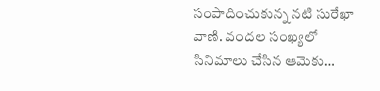సంపాదించుకున్న నటి సురేఖా వాణి. వందల సంఖ్యలో సినిమాలు చేసిన ఆమెకు…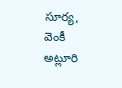సూర్య, వెంకీ అట్లూరి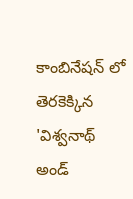కాంబినేషన్ లో తెరకెక్కిన 'విశ్వనాథ్ అండ్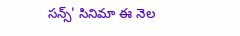సన్స్' సినిమా ఈ నెల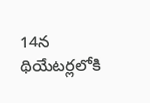14న థియేటర్లలోకి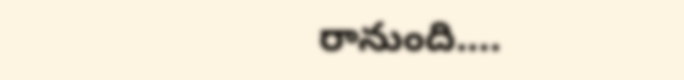రానుంది.…